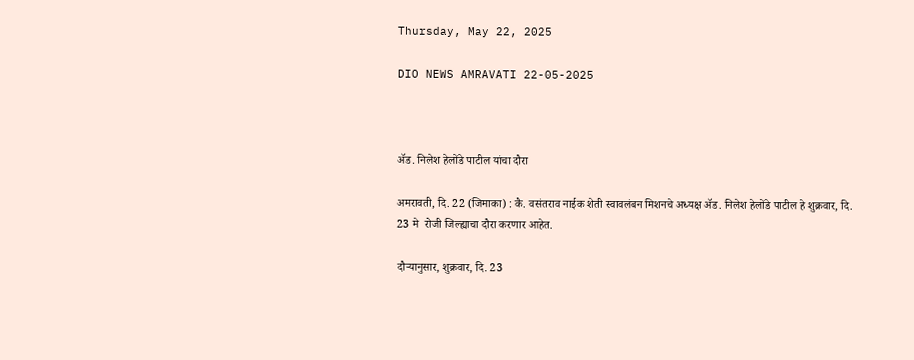Thursday, May 22, 2025

DIO NEWS AMRAVATI 22-05-2025



ॲड. निलेश हेलोंडे पाटील यांचा दौरा

अमरावती, दि. 22 (जिमाका) : कै. वसंतराव नाईक शेती स्वावलंबन मिशनचे अध्यक्ष ॲड. निलेश हेलोंडे पाटील हे शुक्रवार, दि. 23 मे  रोजी जिल्ह्याचा दौरा करणार आहेत.

दौऱ्यानुसार, शुक्रवार, दि. 23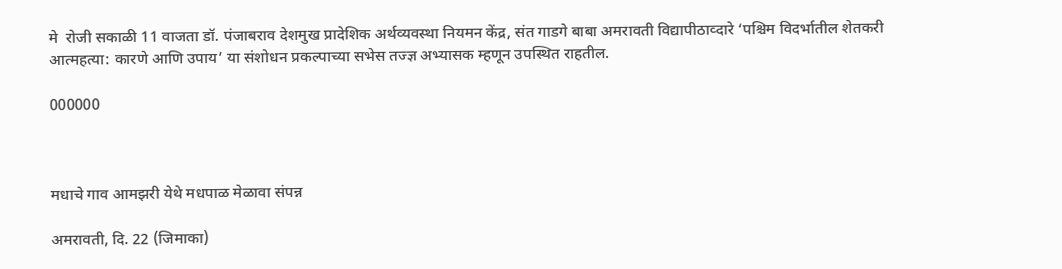मे  रोजी सकाळी 11 वाजता डॉ. पंजाबराव देशमुख प्रादेशिक अर्थव्यवस्था नियमन केंद्र, संत गाडगे बाबा अमरावती विद्यापीठाव्दारे ‘पश्चिम विदर्भातील शेतकरी आत्महत्या: कारणे आणि उपाय’ या संशोधन प्रकल्पाच्या सभेस तज्ज्ञ अभ्यासक म्हणून उपस्थित राहतील.

000000



मधाचे गाव आमझरी येथे मधपाळ मेळावा संपन्न

अमरावती, दि. 22 (जिमाका)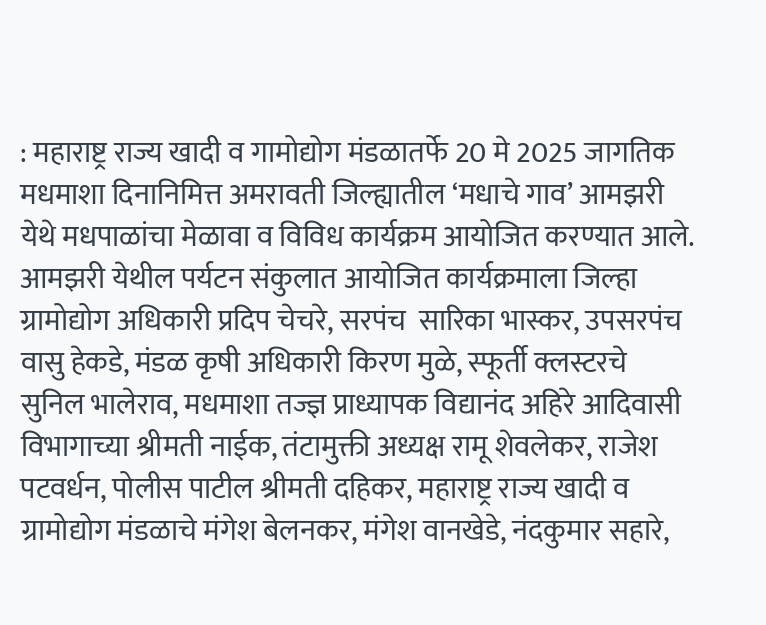: महाराष्ट्र राज्य खादी व गामोद्योग मंडळातर्फे 20 मे 2025 जागतिक मधमाशा दिनानिमित्त अमरावती जिल्ह्यातील ‘मधाचे गाव’ आमझरी येथे मधपाळांचा मेळावा व विविध कार्यक्रम आयोजित करण्यात आले. आमझरी येथील पर्यटन संकुलात आयोजित कार्यक्रमाला जिल्हा ग्रामोद्योग अधिकारी प्रदिप चेचरे, सरपंच  सारिका भास्कर, उपसरपंच वासु हेकडे, मंडळ कृषी अधिकारी किरण मुळे, स्फूर्ती क्लस्टरचे सुनिल भालेराव, मधमाशा तज्ज्ञ प्राध्यापक विद्यानंद अहिरे आदिवासी विभागाच्या श्रीमती नाईक, तंटामुक्ती अध्यक्ष रामू शेवलेकर, राजेश पटवर्धन, पोलीस पाटील श्रीमती दहिकर, महाराष्ट्र राज्य खादी व ग्रामोद्योग मंडळाचे मंगेश बेलनकर, मंगेश वानखेडे, नंदकुमार सहारे,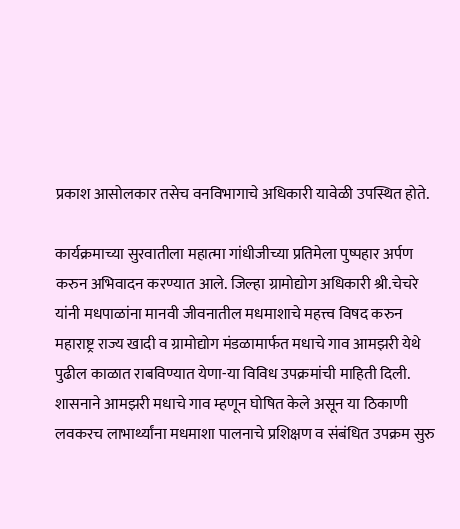प्रकाश आसोलकार तसेच वनविभागाचे अधिकारी यावेळी उपस्थित होते.

कार्यक्रमाच्या सुरवातीला महात्मा गांधीजीच्या प्रतिमेला पुष्पहार अर्पण करुन अभिवादन करण्यात आले. जिल्हा ग्रामोद्योग अधिकारी श्री.चेचरे यांनी मधपाळांना मानवी जीवनातील मधमाशाचे महत्त्व विषद करुन महाराष्ट्र राज्य खादी व ग्रामोद्योग मंडळामार्फत मधाचे गाव आमझरी येथे पुढील काळात राबविण्यात येणा-या विविध उपक्रमांची माहिती दिली. शासनाने आमझरी मधाचे गाव म्हणून घोषित केले असून या ठिकाणी लवकरच लाभार्थ्यांना मधमाशा पालनाचे प्रशिक्षण व संबंधित उपक्रम सुरु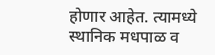होणार आहेत. त्यामध्ये स्थानिक मधपाळ व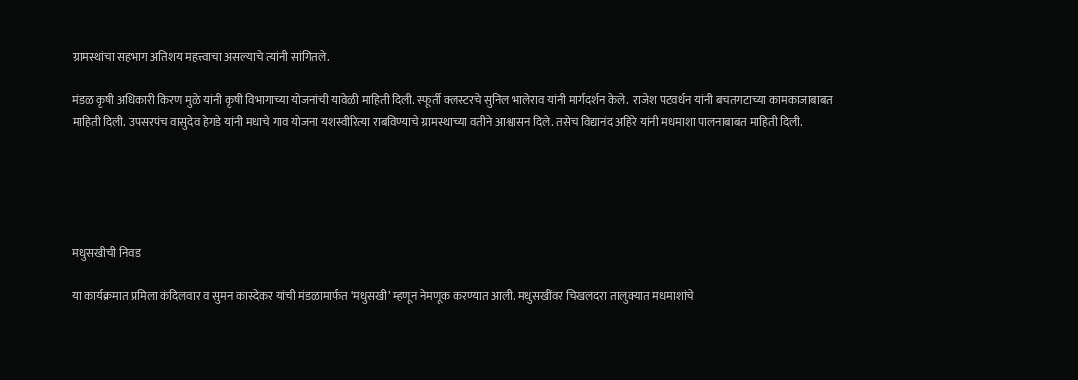ग्रामस्थांचा सहभाग अतिशय महत्त्वाचा असल्याचे त्यांनी सांगितले.

मंडळ कृषी अधिकारी किरण मुळे यांनी कृषी विभागाच्या योजनांची यावेळी माहिती दिली. स्फूर्ती क्लस्टरचे सुनिल भालेराव यांनी मार्गदर्शन केले.  राजेश पटवर्धन यांनी बचतगटाच्या कामकाजाबाबत माहिती दिली. उपसरपंच वासुदेव हेगडे यांनी मधाचे गाव योजना यशस्वीरित्या राबविण्याचे ग्रामस्थाच्या वतीने आश्वासन दिले. तसेच विद्यानंद अहिरे यांनी मधमाशा पालनाबाबत माहिती दिली.





मधुसखीची निवड

या कार्यक्रमात प्रमिला कंदिलवार व सुमन कास्देकर यांची मंडळामार्फत ‘मधुसखी’ म्हणून नेमणूक करण्यात आली. मधुसखींवर चिखलदरा तालुक्यात मधमाशांचे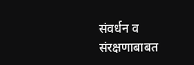संवर्धन व संरक्षणाबाबत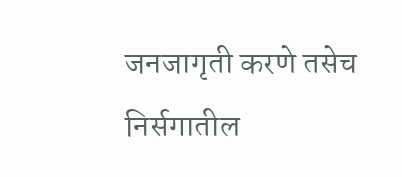जनजागृती करणे तसेच निर्सगातील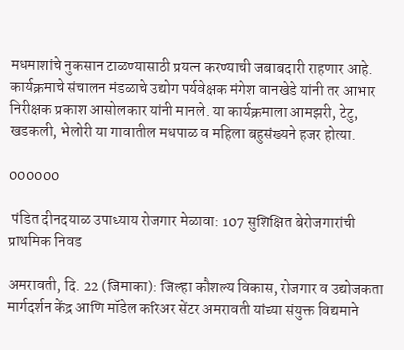मधमाशांचे नुकसान टाळण्यासाठी प्रयत्न करण्याची जबाबदारी राहणार आहे. कार्यक्रमाचे संचालन मंडळाचे उद्योग पर्यवेक्षक मंगेश वानखेडे यांनी तर आभार निरीक्षक प्रकाश आसोलकार यांनी मानले. या कार्यक्रमाला आमझरी, टेटु, खडकली, भेलोरी या गावातील मधपाळ व महिला बहुसंख्यने हजर होत्या.

000000

 पंडित दीनदयाळ उपाध्याय रोजगार मेळावा: 107 सुशिक्षित बेरोजगारांची प्राथमिक निवड

अमरावती, दि. 22 (जिमाका): जिल्हा कौशल्य विकास, रोजगार व उद्योजकता मार्गदर्शन केंद्र आणि मॉडेल करिअर सेंटर अमरावती यांच्या संयुक्त विद्यमाने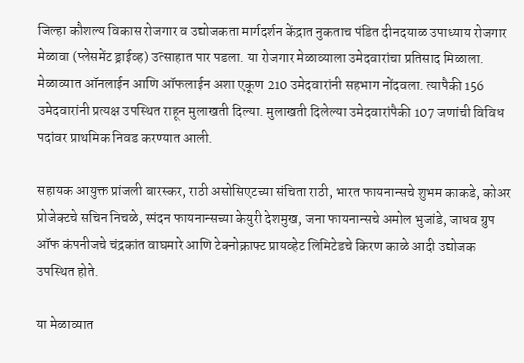जिल्हा कौशल्य विकास रोजगार व उद्योजकता मार्गदर्शन केंद्रात नुकताच पंडित दीनदयाळ उपाध्याय रोजगार मेळावा (प्लेसमेंट ड्राईव्ह) उत्साहात पार पडला. या रोजगार मेळाव्याला उमेदवारांचा प्रतिसाद मिळाला. मेळाव्यात ऑनलाईन आणि ऑफलाईन अशा एकूण 210 उमेदवारांनी सहभाग नोंदवला. त्यापैकी 156 उमेदवारांनी प्रत्यक्ष उपस्थित राहून मुलाखती दिल्या. मुलाखती दिलेल्या उमेदवारांपैकी 107 जणांची विविध पदांवर प्राथमिक निवड करण्यात आली.

सहायक आयुक्त प्रांजली बारस्कर, राठी असोसिएटच्या संचिता राठी, भारत फायनान्सचे शुभम काकडे, कोअर प्रोजेक्टचे सचिन निचळे, स्पंदन फायनान्सच्या केयुरी देशमुख, जना फायनान्सचे अमोल भुजांडे, जाधव ग्रुप ऑफ कंपनीजचे चंद्रकांत वाघमारे आणि टेक्नोक्राफ्ट प्रायव्हेट लिमिटेडचे किरण काळे आदी उद्योजक उपस्थित होते.

या मेळाव्यात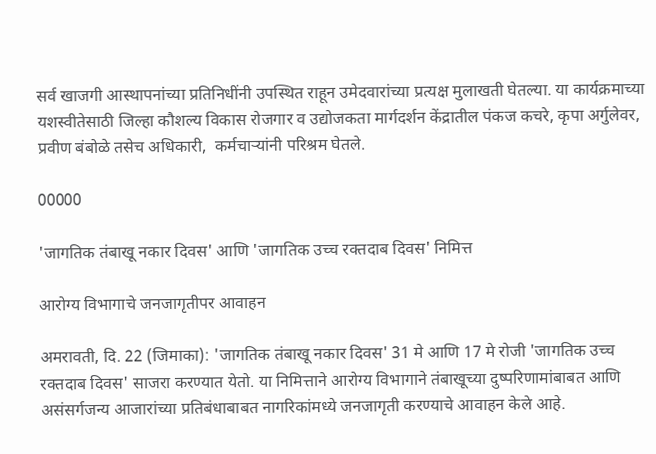सर्व खाजगी आस्थापनांच्या प्रतिनिधींनी उपस्थित राहून उमेदवारांच्या प्रत्यक्ष मुलाखती घेतल्या. या कार्यक्रमाच्या यशस्वीतेसाठी जिल्हा कौशल्य विकास रोजगार व उद्योजकता मार्गदर्शन केंद्रातील पंकज कचरे, कृपा अर्गुलेवर, प्रवीण बंबोळे तसेच अधिकारी,  कर्मचाऱ्यांनी परिश्रम घेतले.

00000

'जागतिक तंबाखू नकार दिवस' आणि 'जागतिक उच्च रक्तदाब दिवस' निमित्त

आरोग्य विभागाचे जनजागृतीपर आवाहन

अमरावती, दि. 22 (जिमाका): 'जागतिक तंबाखू नकार दिवस' 31 मे आणि 17 मे रोजी 'जागतिक उच्च रक्तदाब दिवस' साजरा करण्यात येतो. या निमित्ताने आरोग्य विभागाने तंबाखूच्या दुष्परिणामांबाबत आणि असंसर्गजन्य आजारांच्या प्रतिबंधाबाबत नागरिकांमध्ये जनजागृती करण्याचे आवाहन केले आहे.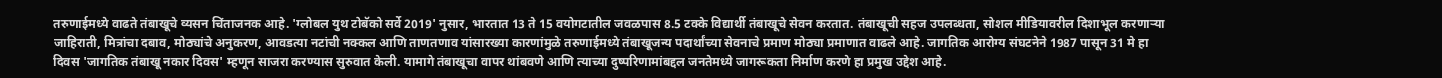तरुणाईमध्ये वाढते तंबाखूचे व्यसन चिंताजनक आहे. 'ग्लोबल युथ टोबॅको सर्वे 2019' नुसार, भारतात 13 ते 15 वयोगटातील जवळपास 8.5 टक्के विद्यार्थी तंबाखूचे सेवन करतात. तंबाखूची सहज उपलब्धता, सोशल मीडियावरील दिशाभूल करणाऱ्या जाहिराती, मित्रांचा दबाव, मोठ्यांचे अनुकरण, आवडत्या नटांची नक्कल आणि ताणतणाव यांसारख्या कारणांमुळे तरुणाईमध्ये तंबाखूजन्य पदार्थांच्या सेवनाचे प्रमाण मोठ्या प्रमाणात वाढले आहे. जागतिक आरोग्य संघटनेने 1987 पासून 31 मे हा दिवस 'जागतिक तंबाखू नकार दिवस' म्हणून साजरा करण्यास सुरुवात केली. यामागे तंबाखूचा वापर थांबवणे आणि त्याच्या दुष्परिणामांबद्दल जनतेमध्ये जागरूकता निर्माण करणे हा प्रमुख उद्देश आहे.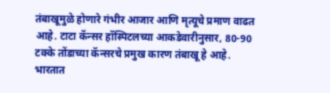तंबाखूमुळे होणारे गंभीर आजार आणि मृत्यूचे प्रमाण वाढत आहे. टाटा कॅन्सर हॉस्पिटलच्या आकडेवारीनुसार, 80-90 टक्के तोंडाच्या कॅन्सरचे प्रमुख कारण तंबाखू हे आहे. भारतात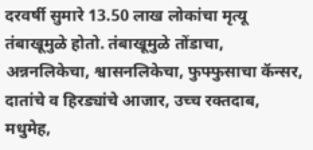दरवर्षी सुमारे 13.50 लाख लोकांचा मृत्यू तंबाखूमुळे होतो. तंबाखूमुळे तोंडाचा, अन्ननलिकेचा, श्वासनलिकेचा, फुफ्फुसाचा कॅन्सर, दातांचे व हिरड्यांचे आजार, उच्च रक्तदाब, मधुमेह,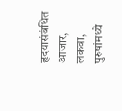हृदयासंबंधित आजार, लकवा, पुरुषांमध्ये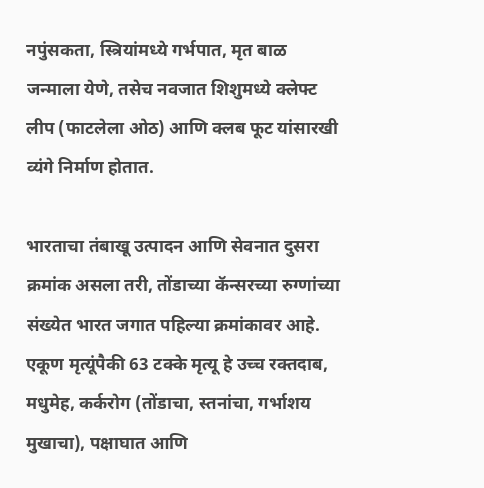नपुंसकता, स्त्रियांमध्ये गर्भपात, मृत बाळ जन्माला येणे, तसेच नवजात शिशुमध्ये क्लेफ्ट लीप (फाटलेला ओठ) आणि क्लब फूट यांसारखी व्यंगे निर्माण होतात.

भारताचा तंबाखू उत्पादन आणि सेवनात दुसरा क्रमांक असला तरी, तोंडाच्या कॅन्सरच्या रुग्णांच्या संख्येत भारत जगात पहिल्या क्रमांकावर आहे. एकूण मृत्यूंपैकी 63 टक्के मृत्यू हे उच्च रक्तदाब, मधुमेह, कर्करोग (तोंडाचा, स्तनांचा, गर्भाशय मुखाचा), पक्षाघात आणि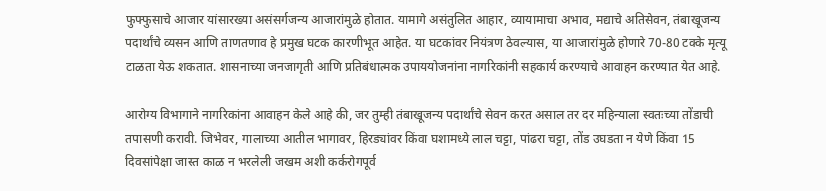फुफ्फुसाचे आजार यांसारख्या असंसर्गजन्य आजारांमुळे होतात. यामागे असंतुलित आहार, व्यायामाचा अभाव, मद्याचे अतिसेवन, तंबाखूजन्य पदार्थांचे व्यसन आणि ताणतणाव हे प्रमुख घटक कारणीभूत आहेत. या घटकांवर नियंत्रण ठेवल्यास, या आजारांमुळे होणारे 70-80 टक्के मृत्यू टाळता येऊ शकतात. शासनाच्या जनजागृती आणि प्रतिबंधात्मक उपाययोजनांना नागरिकांनी सहकार्य करण्याचे आवाहन करण्यात येत आहे.

आरोग्य विभागाने नागरिकांना आवाहन केले आहे की, जर तुम्ही तंबाखूजन्य पदार्थांचे सेवन करत असाल तर दर महिन्याला स्वतःच्या तोंडाची तपासणी करावी. जिभेवर, गालाच्या आतील भागावर, हिरड्यांवर किंवा घशामध्ये लाल चट्टा, पांढरा चट्टा, तोंड उघडता न येणे किंवा 15 दिवसांपेक्षा जास्त काळ न भरलेली जखम अशी कर्करोगपूर्व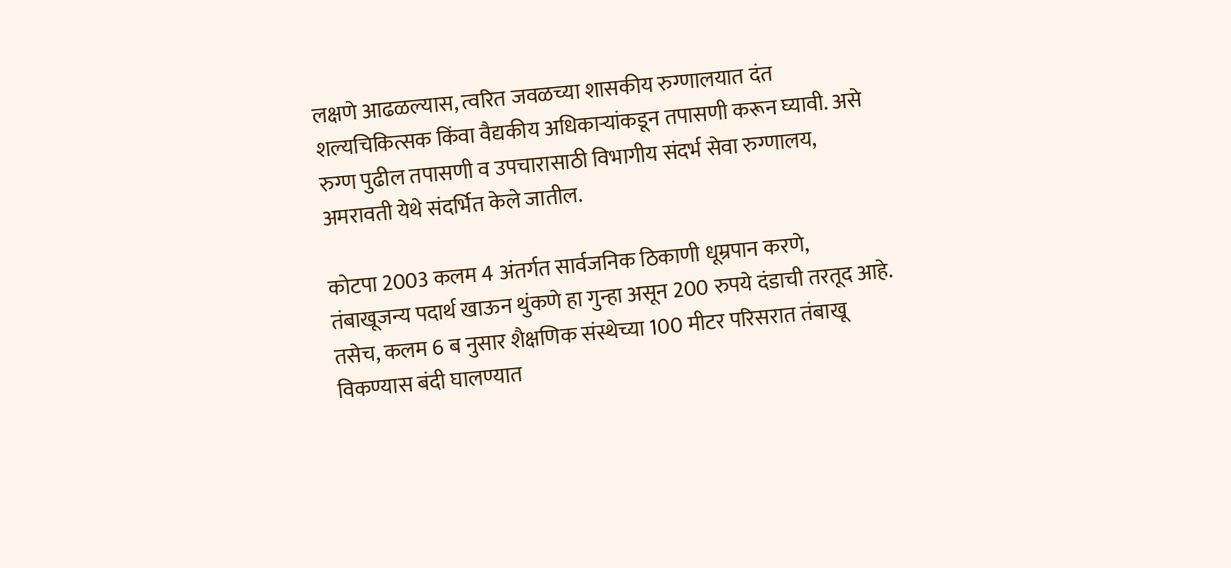लक्षणे आढळल्यास, त्वरित जवळच्या शासकीय रुग्णालयात दंत शल्यचिकित्सक किंवा वैद्यकीय अधिकाऱ्यांकडून तपासणी करून घ्यावी. असे रुग्ण पुढील तपासणी व उपचारासाठी विभागीय संदर्भ सेवा रुग्णालय, अमरावती येथे संदर्भित केले जातील.

कोटपा 2003 कलम 4 अंतर्गत सार्वजनिक ठिकाणी धूम्रपान करणे, तंबाखूजन्य पदार्थ खाऊन थुंकणे हा गुन्हा असून 200 रुपये दंडाची तरतूद आहे. तसेच, कलम 6 ब नुसार शैक्षणिक संस्थेच्या 100 मीटर परिसरात तंबाखू विकण्यास बंदी घालण्यात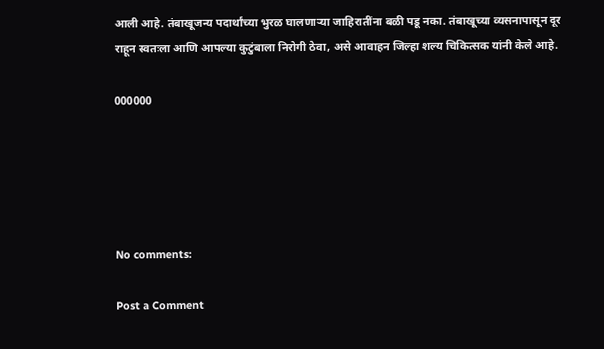आली आहे. तंबाखूजन्य पदार्थांच्या भुरळ घालणाऱ्या जाहिरातींना बळी पडू नका. तंबाखूच्या व्यसनापासून दूर राहून स्वतःला आणि आपल्या कुटुंबाला निरोगी ठेवा, असे आवाहन जिल्हा शल्य चिकित्सक यांनी केले आहे.

000000





No comments:

Post a Comment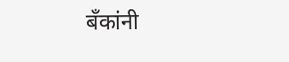बँकांनी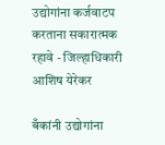उद्योगांना कर्जवाटप करताना सकारात्मक रहावे - जिल्हाधिकारी आशिष येरेकर

बँकांनी उद्योगांना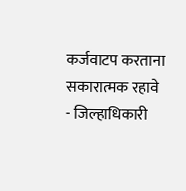कर्जवाटप करताना सकारात्मक रहावे    - जिल्हाधिकारी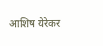आशिष येरेकर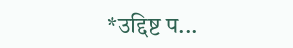*उद्दिष्ट प...